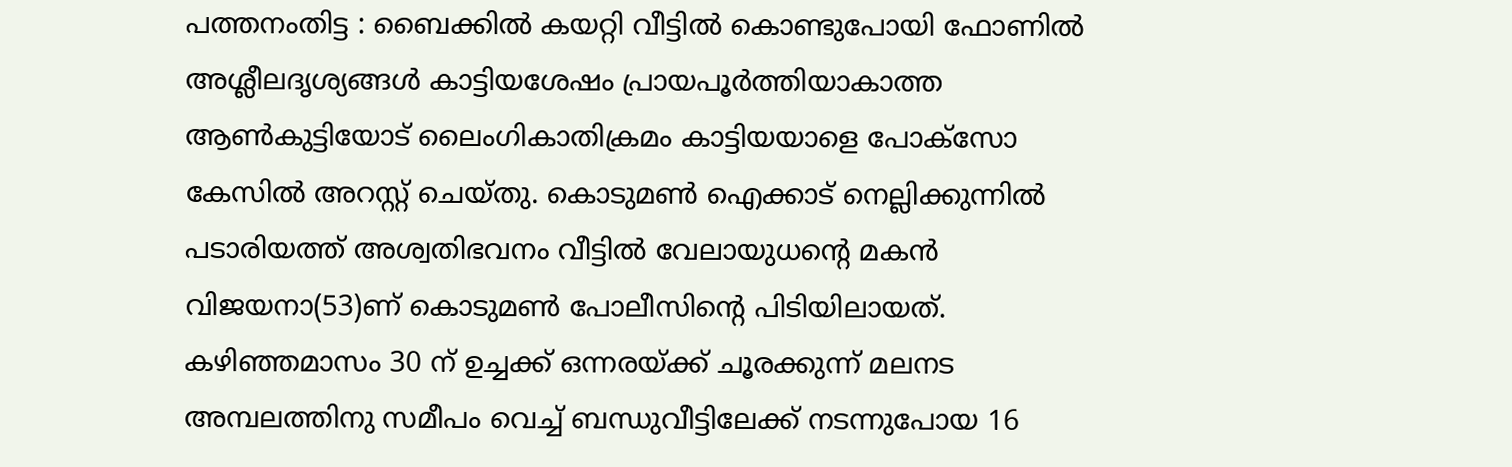പത്തനംതിട്ട : ബൈക്കിൽ കയറ്റി വീട്ടിൽ കൊണ്ടുപോയി ഫോണിൽ അശ്ലീലദൃശ്യങ്ങൾ കാട്ടിയശേഷം പ്രായപൂർത്തിയാകാത്ത ആൺകുട്ടിയോട് ലൈംഗികാതിക്രമം കാട്ടിയയാളെ പോക്സോ കേസിൽ അറസ്റ്റ് ചെയ്തു. കൊടുമൺ ഐക്കാട് നെല്ലിക്കുന്നിൽ പടാരിയത്ത് അശ്വതിഭവനം വീട്ടിൽ വേലായുധന്റെ മകൻ വിജയനാ(53)ണ് കൊടുമൺ പോലീസിന്റെ പിടിയിലായത്. കഴിഞ്ഞമാസം 30 ന് ഉച്ചക്ക് ഒന്നരയ്ക്ക് ചൂരക്കുന്ന് മലനട അമ്പലത്തിനു സമീപം വെച്ച് ബന്ധുവീട്ടിലേക്ക് നടന്നുപോയ 16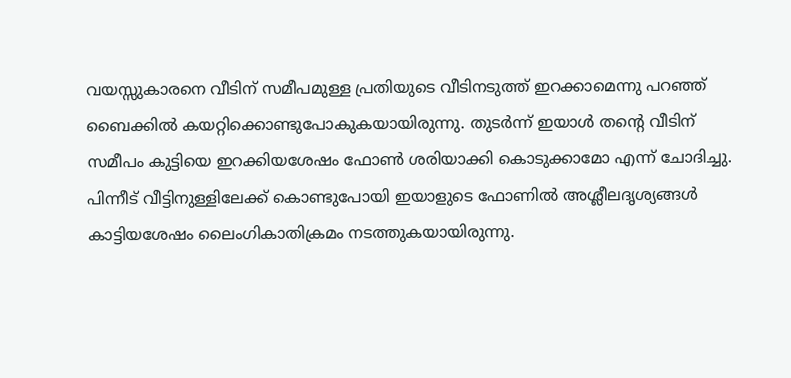വയസ്സുകാരനെ വീടിന് സമീപമുള്ള പ്രതിയുടെ വീടിനടുത്ത് ഇറക്കാമെന്നു പറഞ്ഞ് ബൈക്കിൽ കയറ്റിക്കൊണ്ടുപോകുകയായിരുന്നു. തുടർന്ന് ഇയാൾ തന്റെ വീടിന് സമീപം കുട്ടിയെ ഇറക്കിയശേഷം ഫോൺ ശരിയാക്കി കൊടുക്കാമോ എന്ന് ചോദിച്ചു.
പിന്നീട് വീട്ടിനുള്ളിലേക്ക് കൊണ്ടുപോയി ഇയാളുടെ ഫോണിൽ അശ്ലീലദൃശ്യങ്ങൾ കാട്ടിയശേഷം ലൈംഗികാതിക്രമം നടത്തുകയായിരുന്നു.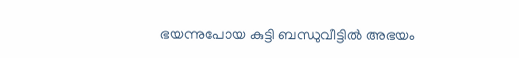ഭയന്നുപോയ കുട്ടി ബന്ധുവീട്ടിൽ അഭയം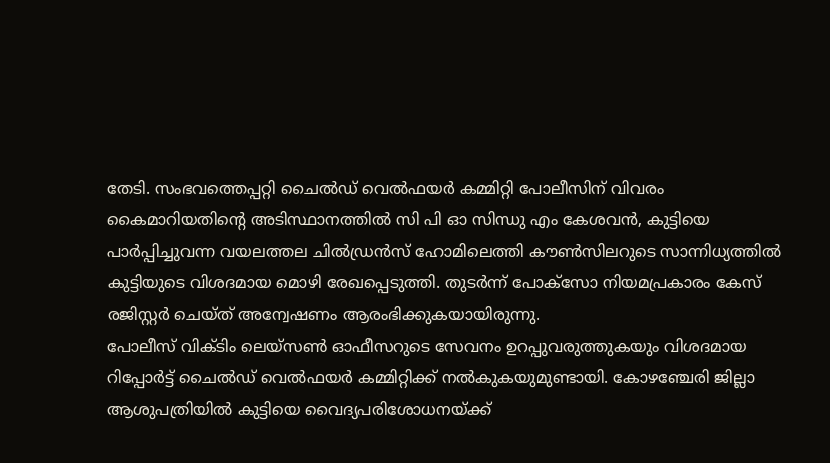തേടി. സംഭവത്തെപ്പറ്റി ചൈൽഡ് വെൽഫയർ കമ്മിറ്റി പോലീസിന് വിവരം കൈമാറിയതിന്റെ അടിസ്ഥാനത്തിൽ സി പി ഓ സിന്ധു എം കേശവൻ, കുട്ടിയെ പാർപ്പിച്ചുവന്ന വയലത്തല ചിൽഡ്രൻസ് ഹോമിലെത്തി കൗൺസിലറുടെ സാന്നിധ്യത്തിൽ കുട്ടിയുടെ വിശദമായ മൊഴി രേഖപ്പെടുത്തി. തുടർന്ന് പോക്സോ നിയമപ്രകാരം കേസ് രജിസ്റ്റർ ചെയ്ത് അന്വേഷണം ആരംഭിക്കുകയായിരുന്നു.
പോലീസ് വിക്ടിം ലെയ്സൺ ഓഫീസറുടെ സേവനം ഉറപ്പുവരുത്തുകയും വിശദമായ റിപ്പോർട്ട് ചൈൽഡ് വെൽഫയർ കമ്മിറ്റിക്ക് നൽകുകയുമുണ്ടായി. കോഴഞ്ചേരി ജില്ലാ ആശുപത്രിയിൽ കുട്ടിയെ വൈദ്യപരിശോധനയ്ക്ക്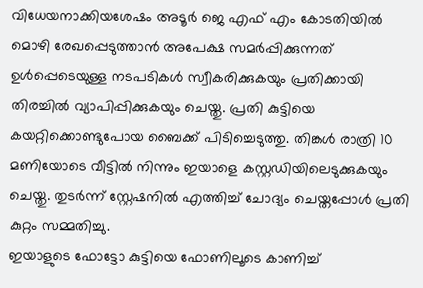വിധേയനാക്കിയശേഷം അടൂർ ജെ എഫ് എം കോടതിയിൽ മൊഴി രേഖപ്പെടുത്താൻ അപേക്ഷ സമർപ്പിക്കുന്നത് ഉൾപ്പെടെയുള്ള നടപടികൾ സ്വീകരിക്കുകയും പ്രതിക്കായി തിരച്ചിൽ വ്യാപിപ്പിക്കുകയും ചെയ്തു. പ്രതി കുട്ടിയെ കയറ്റിക്കൊണ്ടുപോയ ബൈക്ക് പിടിച്ചെടുത്തു. തിങ്കൾ രാത്രി 10 മണിയോടെ വീട്ടിൽ നിന്നും ഇയാളെ കസ്റ്റഡിയിലെടുക്കുകയും ചെയ്തു. തുടർന്ന് സ്റ്റേഷനിൽ എത്തിച്ച് ചോദ്യം ചെയ്തപ്പോൾ പ്രതി കുറ്റം സമ്മതിച്ചു.
ഇയാളുടെ ഫോട്ടോ കുട്ടിയെ ഫോണിലൂടെ കാണിച്ച്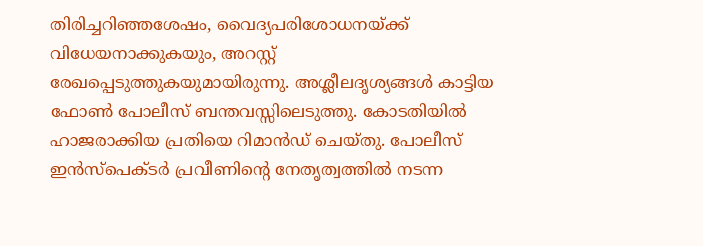തിരിച്ചറിഞ്ഞശേഷം, വൈദ്യപരിശോധനയ്ക്ക് വിധേയനാക്കുകയും, അറസ്റ്റ് രേഖപ്പെടുത്തുകയുമായിരുന്നു. അശ്ലീലദൃശ്യങ്ങൾ കാട്ടിയ ഫോൺ പോലീസ് ബന്തവസ്സിലെടുത്തു. കോടതിയിൽ ഹാജരാക്കിയ പ്രതിയെ റിമാൻഡ് ചെയ്തു. പോലീസ് ഇൻസ്പെക്ടർ പ്രവീണിന്റെ നേതൃത്വത്തിൽ നടന്ന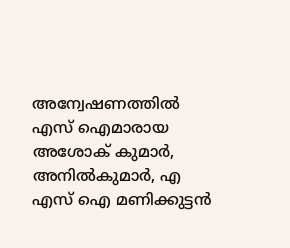അന്വേഷണത്തിൽ എസ് ഐമാരായ അശോക് കുമാർ, അനിൽകുമാർ, എ എസ് ഐ മണിക്കുട്ടൻ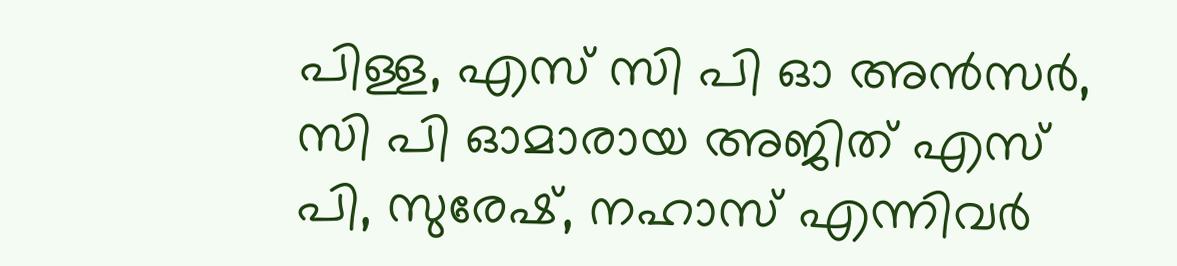പിള്ള, എസ് സി പി ഓ അൻസർ, സി പി ഓമാരായ അജിത് എസ് പി, സുരേഷ്, നഹാസ് എന്നിവർ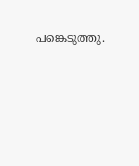പങ്കെടുത്തു.